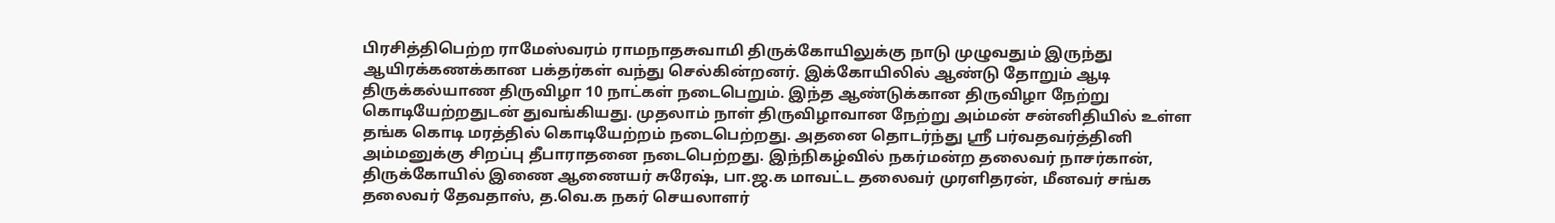பிரசித்திபெற்ற ராமேஸ்வரம் ராமநாதசுவாமி திருக்கோயிலுக்கு நாடு முழுவதும் இருந்து ஆயிரக்கணக்கான பக்தர்கள் வந்து செல்கின்றனர். இக்கோயிலில் ஆண்டு தோறும் ஆடி திருக்கல்யாண திருவிழா 10 நாட்கள் நடைபெறும். இந்த ஆண்டுக்கான திருவிழா நேற்று கொடியேற்றதுடன் துவங்கியது. முதலாம் நாள் திருவிழாவான நேற்று அம்மன் சன்னிதியில் உள்ள தங்க கொடி மரத்தில் கொடியேற்றம் நடைபெற்றது. அதனை தொடர்ந்து ஶ்ரீ பர்வதவர்த்தினி அம்மனுக்கு சிறப்பு தீபாராதனை நடைபெற்றது. இந்நிகழ்வில் நகர்மன்ற தலைவர் நாசர்கான், திருக்கோயில் இணை ஆணையர் சுரேஷ், பா.ஜ.க மாவட்ட தலைவர் முரளிதரன், மீனவர் சங்க தலைவர் தேவதாஸ், த.வெ.க நகர் செயலாளர்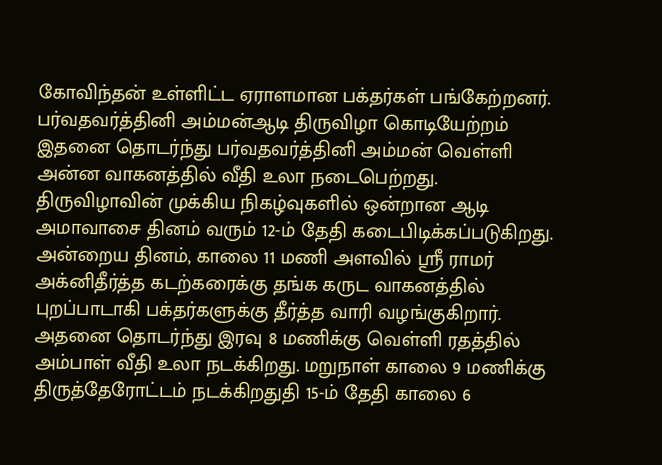கோவிந்தன் உள்ளிட்ட ஏராளமான பக்தர்கள் பங்கேற்றனர். பர்வதவர்த்தினி அம்மன்ஆடி திருவிழா கொடியேற்றம் இதனை தொடர்ந்து பர்வதவர்த்தினி அம்மன் வெள்ளி அன்ன வாகனத்தில் வீதி உலா நடைபெற்றது. திருவிழாவின் முக்கிய நிகழ்வுகளில் ஒன்றான ஆடி அமாவாசை தினம் வரும் 12-ம் தேதி கடைபிடிக்கப்படுகிறது. அன்றைய தினம், காலை 11 மணி அளவில் ஶ்ரீ ராமர் அக்னிதீர்த்த கடற்கரைக்கு தங்க கருட வாகனத்தில் புறப்பாடாகி பக்தர்களுக்கு தீர்த்த வாரி வழங்குகிறார். அதனை தொடர்ந்து இரவு 8 மணிக்கு வெள்ளி ரதத்தில் அம்பாள் வீதி உலா நடக்கிறது. மறுநாள் காலை 9 மணிக்கு திருத்தேரோட்டம் நடக்கிறதுதி 15-ம் தேதி காலை 6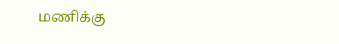மணிக்கு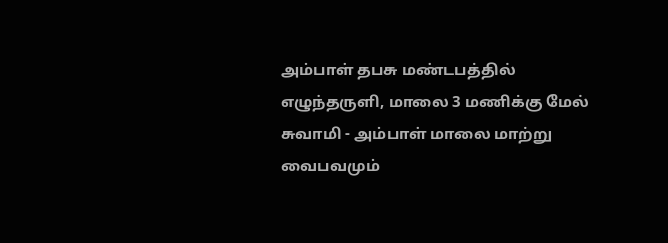அம்பாள் தபசு மண்டபத்தில் எழுந்தருளி, மாலை 3 மணிக்கு மேல் சுவாமி - அம்பாள் மாலை மாற்று வைபவமும்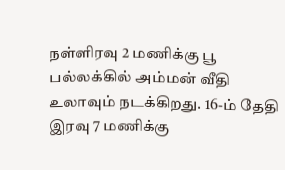நள்ளிரவு 2 மணிக்கு பூ பல்லக்கில் அம்மன் வீதி உலாவும் நடக்கிறது. 16-ம் தேதி இரவு 7 மணிக்கு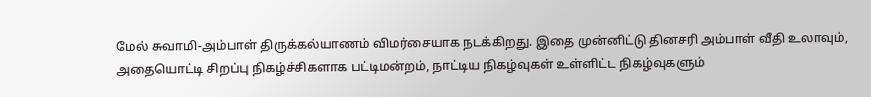மேல் சுவாமி-அம்பாள் திருக்கல்யாணம் விமர்சையாக நடக்கிறது. இதை முன்னிட்டு தினசரி அம்பாள் வீதி உலாவும், அதையொட்டி சிறப்பு நிகழ்ச்சிகளாக பட்டிமன்றம், நாட்டிய நிகழ்வுகள் உள்ளிட்ட நிகழ்வுகளும்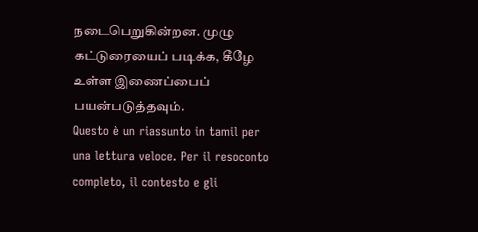நடைபெறுகின்றன. முழு கட்டுரையைப் படிக்க, கீழே உள்ள இணைப்பைப் பயன்படுத்தவும்.
Questo è un riassunto in tamil per una lettura veloce. Per il resoconto completo, il contesto e gli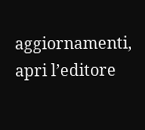aggiornamenti, apri l’editore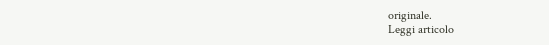originale.
Leggi articolo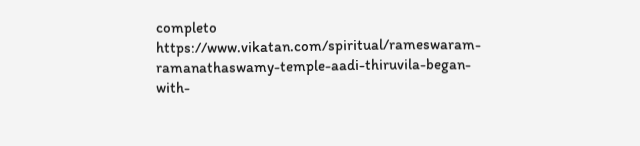completo
https://www.vikatan.com/spiritual/rameswaram-ramanathaswamy-temple-aadi-thiruvila-began-with-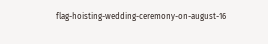flag-hoisting-wedding-ceremony-on-august-16